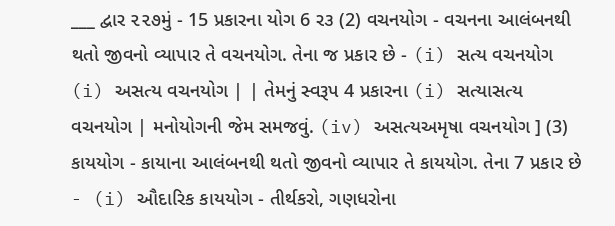___ દ્વાર ૨૨૭મું - 15 પ્રકારના યોગ 6 ર૩ (2) વચનયોગ - વચનના આલંબનથી થતો જીવનો વ્યાપાર તે વચનયોગ. તેના જ પ્રકાર છે - (i) સત્ય વચનયોગ (i) અસત્ય વચનયોગ | | તેમનું સ્વરૂપ 4 પ્રકારના (i) સત્યાસત્ય વચનયોગ | મનોયોગની જેમ સમજવું. (iv) અસત્યઅમૃષા વચનયોગ ] (3) કાયયોગ - કાયાના આલંબનથી થતો જીવનો વ્યાપાર તે કાયયોગ. તેના 7 પ્રકાર છે - (i) ઔદારિક કાયયોગ - તીર્થકરો, ગણધરોના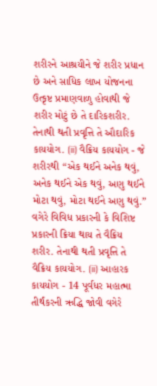શરીરને આશ્રયીને જે શરીર પ્રધાન છે અને સાધિક લાખ યોજનના ઉત્કૃષ્ટ પ્રમાણવાળુ હોવાથી જે શરીર મોટું છે તે દારિકશરીર. તેનાથી થતી પ્રવૃત્તિ તે ઔદારિક કાયયોગ. (ii) વૈક્રિય કાયયોગ - જે શરીરથી “એક થઈને અનેક થવું, અનેક થઈને એક થવું, અણુ થઈને મોટા થવું, મોટા થઈને અણુ થવું.” વગેરે વિવિધ પ્રકારની કે વિશિષ્ટ પ્રકારની ક્રિયા થાય તે વૈક્રિય શરીર. તેનાથી થતી પ્રવૃત્તિ તે વૈક્રિય કાયયોગ. (ii) આહારક કાયયોગ - 14 પૂર્વધર મહાત્મા તીર્થંકરની ઋદ્ધિ જોવી વગેરે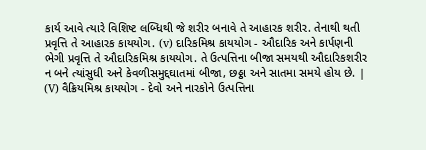કાર્ય આવે ત્યારે વિશિષ્ટ લબ્ધિથી જે શરીર બનાવે તે આહારક શરીર. તેનાથી થતી પ્રવૃત્તિ તે આહારક કાયયોગ. (v) દારિકમિશ્ર કાયયોગ - ઔદારિક અને કાર્પણની ભેગી પ્રવૃત્તિ તે ઔદારિકમિશ્ર કાયયોગ. તે ઉત્પત્તિના બીજા સમયથી ઔદારિકશરીર ન બને ત્યાંસુધી અને કેવળીસમુદ્દઘાતમાં બીજા, છઠ્ઠા અને સાતમા સમયે હોય છે. | (V) વૈક્રિયમિશ્ર કાયયોગ - દેવો અને નારકોને ઉત્પત્તિના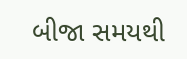બીજા સમયથી